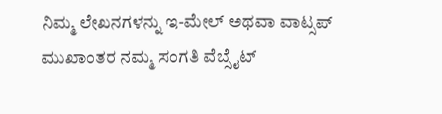ನಿಮ್ಮ ಲೇಖನಗಳನ್ನು ಇ-ಮೇಲ್ ಅಥವಾ ವಾಟ್ಸಪ್ ಮುಖಾಂತರ ನಮ್ಮ ಸಂಗತಿ ವೆಬ್ಸೈಟ್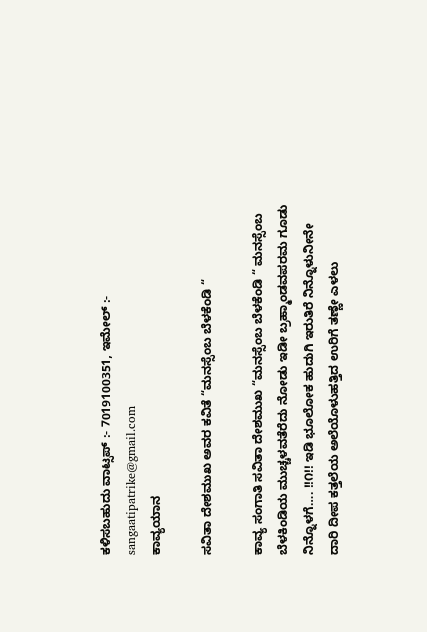ಕಳಿಸಬಹುದು ವಾಟ್ಸಪ್‌ :- 7019100351, ಇಮೇಲ್ :- sangaatipatrike@gmail.com
ಕಾವ್ಯಯಾನ

ಸವಿತಾ ದೇಶಮುಖ ಅವರ ಕವಿತೆ “ಮನಸ್ಸೆಂಬ ಬೆಳಕೆಂಡಿ “

ಕಾವ್ಯ ಸಂಗಾತಿ ಸವಿತಾ ದೇಶಮುಖ “ಮನಸ್ಸೆಂಬ ಬೆಳಕೆಂಡಿ “ ಮನಸ್ಸೆಂಬ ಬೆಳಕಿಂಡಿಯ ಮುಚ್ಚಳವತೆರೆದು ನೋಡು ಇಡೀ ಬ್ರಹ್ಮಾಂಡವಪರಮ ಗೂಡು ನಿನ್ನೊಳಗೆ…. !!೧!! ಇಡಿ ಭೂಲೋಕ ಹುದುಗಿ ಇರುತಿರೆ ನಿನ್ನೊಳುನೀನೇ ದಾರಿ ದೀಪ ಕತ್ತಲೆಯ ಅಲೆಯೊಳುಹತ್ತಿದ ಉರಿಗೆ ತಣ್ಣೇ ಎಳಲು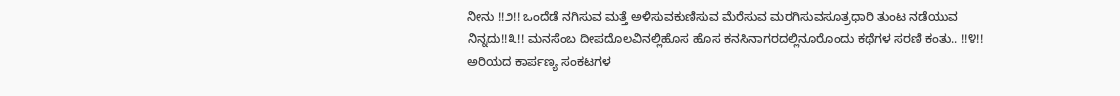ನೀನು !!೨!! ಒಂದೆಡೆ ನಗಿಸುವ ಮತ್ತೆ ಅಳಿಸುವಕುಣಿಸುವ ಮೆರೆಸುವ ಮರಗಿಸುವಸೂತ್ರಧಾರಿ ತುಂಟ ನಡೆಯುವ ನಿನ್ನದು!!೩!! ಮನಸೆಂಬ ದೀಪದೊಲವಿನಲ್ಲಿಹೊಸ ಹೊಸ ಕನಸಿನಾಗರದಲ್ಲಿನೂರೊಂದು ಕಥೆಗಳ ಸರಣಿ ಕಂತು.. !!೪!! ಅರಿಯದ ಕಾರ್ಪಣ್ಯ ಸಂಕಟಗಳ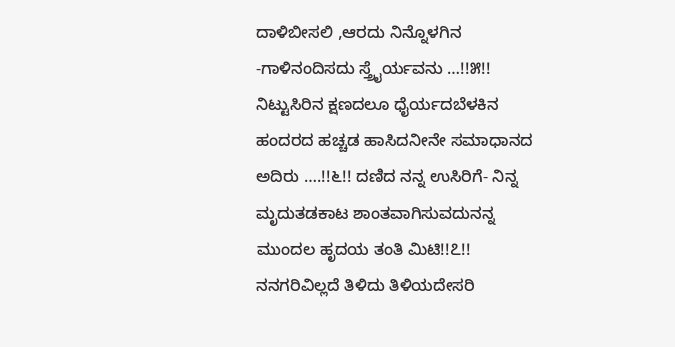ದಾಳಿಬೀಸಲಿ ,ಆರದು ನಿನ್ನೊಳಗಿನ -ಗಾಳಿನಂದಿಸದು ಸ್ತ್ರೈರ್ಯವನು …!!೫!! ನಿಟ್ಟುಸಿರಿನ ಕ್ಷಣದಲೂ ಧೈರ್ಯದಬೆಳಕಿನ ಹಂದರದ ಹಚ್ಚಡ ಹಾಸಿದನೀನೇ ಸಮಾಧಾನದ ಅದಿರು ….!!೬!! ದಣಿದ ನನ್ನ ಉಸಿರಿಗೆ- ನಿನ್ನ ಮೃದುತಡಕಾಟ ಶಾಂತವಾಗಿಸುವದುನನ್ನ ಮುಂದಲ ಹೃದಯ ತಂತಿ ಮಿಟಿ!!೭!!  ನನಗರಿವಿಲ್ಲದೆ ತಿಳಿದು ತಿಳಿಯದೇಸರಿ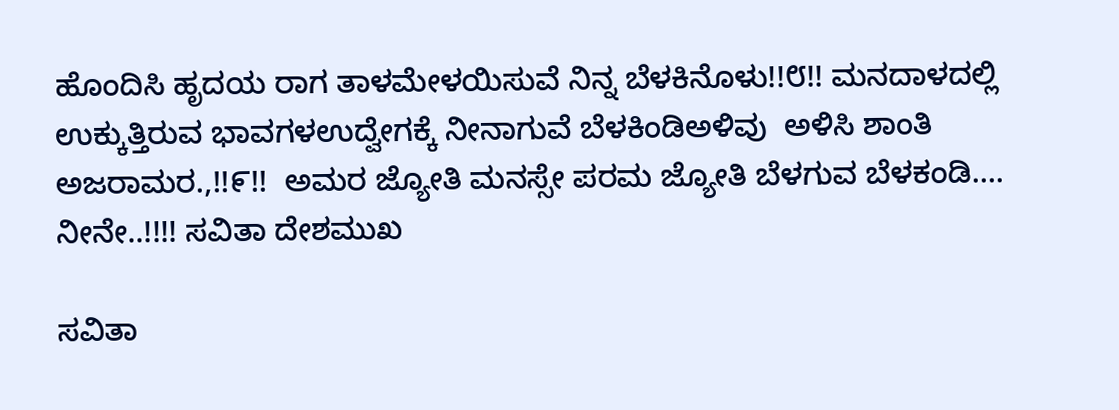ಹೊಂದಿಸಿ ಹೃದಯ ರಾಗ ತಾಳಮೇಳಯಿಸುವೆ ನಿನ್ನ ಬೆಳಕಿನೊಳು!!೮!! ಮನದಾಳದಲ್ಲಿ ಉಕ್ಕುತ್ತಿರುವ ಭಾವಗಳಉದ್ವೇಗಕ್ಕೆ ನೀನಾಗುವೆ ಬೆಳಕಿಂಡಿಅಳಿವು  ಅಳಿಸಿ ಶಾಂತಿ ಅಜರಾಮರ.,!!೯!!  ಅಮರ ಜ್ಯೋತಿ ಮನಸ್ಸೇ ಪರಮ ಜ್ಯೋತಿ ಬೆಳಗುವ ಬೆಳಕಂಡಿ…. ನೀನೇ..!!!! ಸವಿತಾ ದೇಶಮುಖ

ಸವಿತಾ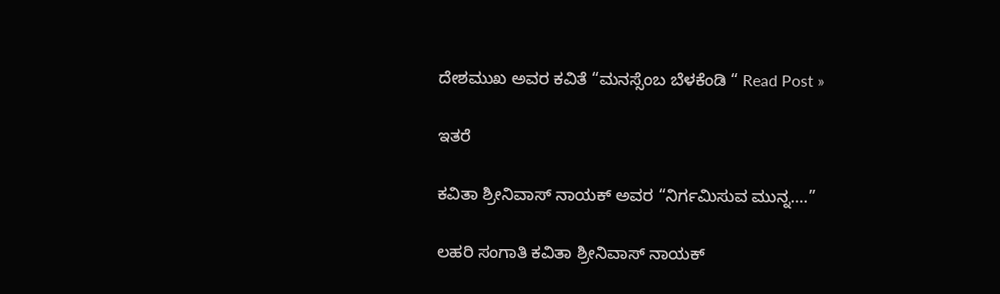ದೇಶಮುಖ ಅವರ ಕವಿತೆ “ಮನಸ್ಸೆಂಬ ಬೆಳಕೆಂಡಿ “ Read Post »

ಇತರೆ

ಕವಿತಾ ಶ್ರೀನಿವಾಸ್ ನಾಯಕ್ ಅವರ “ನಿರ್ಗಮಿಸುವ ಮುನ್ನ….”

ಲಹರಿ ಸಂಗಾತಿ ಕವಿತಾ ಶ್ರೀನಿವಾಸ್ ನಾಯಕ್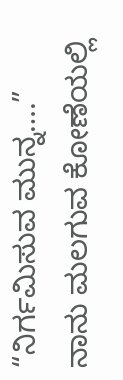“ನಿರ್ಗಮಿಸುವ ಮುನ್ನ….” ನಾನು ಮಲಗುವ ಕೋಣೆಯಲ್ಲಿ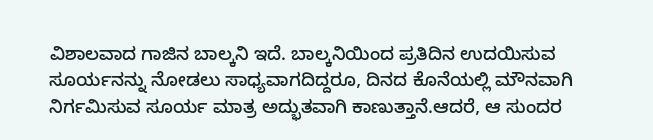ವಿಶಾಲವಾದ ಗಾಜಿನ ಬಾಲ್ಕನಿ ಇದೆ. ಬಾಲ್ಕನಿಯಿಂದ ಪ್ರತಿದಿನ ಉದಯಿಸುವ ಸೂರ್ಯನನ್ನು ನೋಡಲು ಸಾಧ್ಯವಾಗದಿದ್ದರೂ, ದಿನದ ಕೊನೆಯಲ್ಲಿ ಮೌನವಾಗಿ ನಿರ್ಗಮಿಸುವ ಸೂರ್ಯ ಮಾತ್ರ ಅದ್ಭುತವಾಗಿ ಕಾಣುತ್ತಾನೆ.ಆದರೆ, ಆ ಸುಂದರ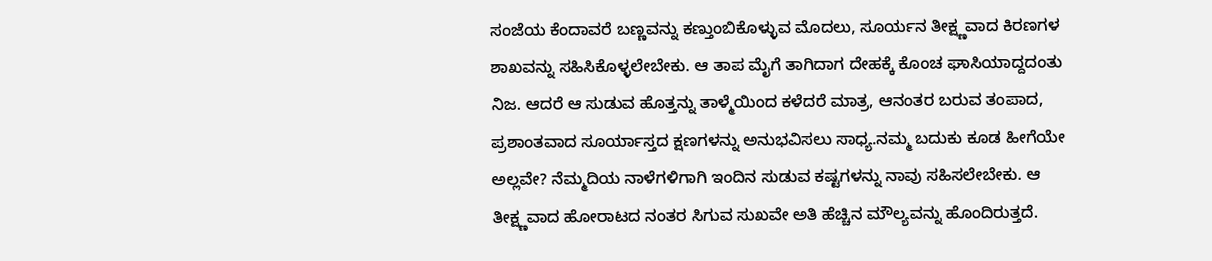ಸಂಜೆಯ ಕೆಂದಾವರೆ ಬಣ್ಣವನ್ನು ಕಣ್ತುಂಬಿಕೊಳ್ಳುವ ಮೊದಲು, ಸೂರ್ಯನ ತೀಕ್ಷ್ಣವಾದ ಕಿರಣಗಳ ಶಾಖವನ್ನು ಸಹಿಸಿಕೊಳ್ಳಲೇಬೇಕು. ಆ ತಾಪ ಮೈಗೆ ತಾಗಿದಾಗ ದೇಹಕ್ಕೆ ಕೊಂಚ ಘಾಸಿಯಾದ್ದದಂತು ನಿಜ. ಆದರೆ ಆ ಸುಡುವ ಹೊತ್ತನ್ನು ತಾಳ್ಮೆಯಿಂದ ಕಳೆದರೆ ಮಾತ್ರ, ಆನಂತರ ಬರುವ ತಂಪಾದ, ಪ್ರಶಾಂತವಾದ ಸೂರ್ಯಾಸ್ತದ ಕ್ಷಣಗಳನ್ನು ಅನುಭವಿಸಲು ಸಾಧ್ಯ.ನಮ್ಮ ಬದುಕು ಕೂಡ ಹೀಗೆಯೇ ಅಲ್ಲವೇ? ನೆಮ್ಮದಿಯ ನಾಳೆಗಳಿಗಾಗಿ ಇಂದಿನ ಸುಡುವ ಕಷ್ಟಗಳನ್ನು ನಾವು ಸಹಿಸಲೇಬೇಕು. ಆ ತೀಕ್ಷ್ಣವಾದ ಹೋರಾಟದ ನಂತರ ಸಿಗುವ ಸುಖವೇ ಅತಿ ಹೆಚ್ಚಿನ ಮೌಲ್ಯವನ್ನು ಹೊಂದಿರುತ್ತದೆ.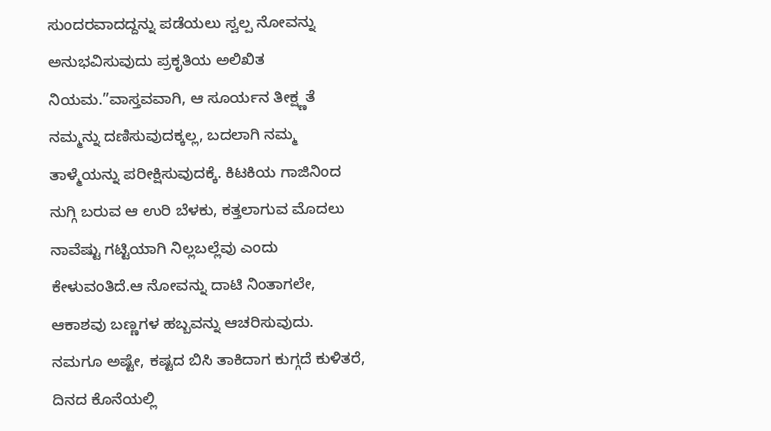ಸುಂದರವಾದದ್ದನ್ನು ಪಡೆಯಲು ಸ್ವಲ್ಪ ನೋವನ್ನು ಅನುಭವಿಸುವುದು ಪ್ರಕೃತಿಯ ಅಲಿಖಿತ ನಿಯಮ.”ವಾಸ್ತವವಾಗಿ, ಆ ಸೂರ್ಯನ ತೀಕ್ಷ್ಣತೆ ನಮ್ಮನ್ನು ದಣಿಸುವುದಕ್ಕಲ್ಲ, ಬದಲಾಗಿ ನಮ್ಮ ತಾಳ್ಮೆಯನ್ನು ಪರೀಕ್ಷಿಸುವುದಕ್ಕೆ. ಕಿಟಕಿಯ ಗಾಜಿನಿಂದ ನುಗ್ಗಿ ಬರುವ ಆ ಉರಿ ಬೆಳಕು, ಕತ್ತಲಾಗುವ ಮೊದಲು ನಾವೆಷ್ಟು ಗಟ್ಟಿಯಾಗಿ ನಿಲ್ಲಬಲ್ಲೆವು ಎಂದು ಕೇಳುವಂತಿದೆ.ಆ ನೋವನ್ನು ದಾಟಿ ನಿಂತಾಗಲೇ, ಆಕಾಶವು ಬಣ್ಣಗಳ ಹಬ್ಬವನ್ನು ಆಚರಿಸುವುದು. ನಮಗೂ ಅಷ್ಟೇ, ಕಷ್ಟದ ಬಿಸಿ ತಾಕಿದಾಗ ಕುಗ್ಗದೆ ಕುಳಿತರೆ, ದಿನದ ಕೊನೆಯಲ್ಲಿ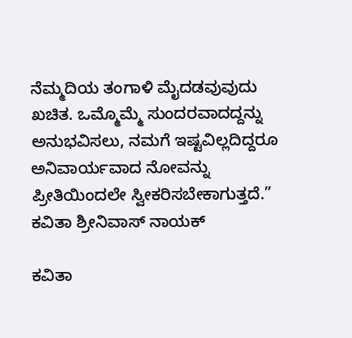ನೆಮ್ಮದಿಯ ತಂಗಾಳಿ ಮೈದಡವುವುದು ಖಚಿತ. ಒಮ್ಮೊಮ್ಮೆ ಸುಂದರವಾದದ್ದನ್ನು ಅನುಭವಿಸಲು, ನಮಗೆ ಇಷ್ಟವಿಲ್ಲದಿದ್ದರೂ ಅನಿವಾರ್ಯವಾದ ನೋವನ್ನು ಪ್ರೀತಿಯಿಂದಲೇ ಸ್ವೀಕರಿಸಬೇಕಾಗುತ್ತದೆ.” ಕವಿತಾ ಶ್ರೀನಿವಾಸ್ ನಾಯಕ್

ಕವಿತಾ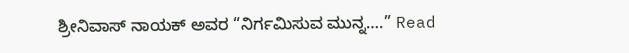ಶ್ರೀನಿವಾಸ್ ನಾಯಕ್ ಅವರ “ನಿರ್ಗಮಿಸುವ ಮುನ್ನ….” Read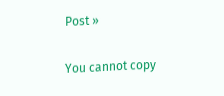Post »

You cannot copy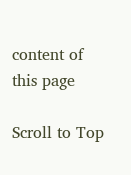content of this page

Scroll to Top